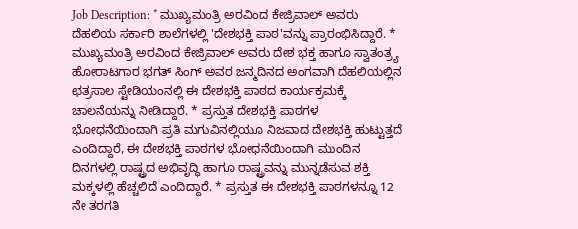Job Description: * ಮುಖ್ಯಮಂತ್ರಿ ಅರವಿಂದ ಕೇಜ್ರಿವಾಲ್ ಅವರು ದೆಹಲಿಯ ಸರ್ಕಾರಿ ಶಾಲೆಗಳಲ್ಲಿ 'ದೇಶಭಕ್ತಿ ಪಾಠ'ವನ್ನು ಪ್ರಾರಂಭಿಸಿದ್ದಾರೆ. * ಮುಖ್ಯಮಂತ್ರಿ ಅರವಿಂದ ಕೇಜ್ರಿವಾಲ್ ಅವರು ದೇಶ ಭಕ್ತ ಹಾಗೂ ಸ್ವಾತಂತ್ರ್ಯ ಹೋರಾಟಗಾರ ಭಗತ್ ಸಿಂಗ್ ಅವರ ಜನ್ಮದಿನದ ಅಂಗವಾಗಿ ದೆಹಲಿಯಲ್ಲಿನ ಛತ್ರಸಾಲ ಸ್ಟೇಡಿಯಂನಲ್ಲಿ ಈ ದೇಶಭಕ್ತಿ ಪಾಠದ ಕಾರ್ಯಕ್ರಮಕ್ಕೆ ಚಾಲನೆಯನ್ನು ನೀಡಿದ್ದಾರೆ. * ಪ್ರಸ್ತುತ ದೇಶಭಕ್ತಿ ಪಾಠಗಳ ಭೋಧನೆಯಿಂದಾಗಿ ಪ್ರತಿ ಮಗುವಿನಲ್ಲಿಯೂ ನಿಜವಾದ ದೇಶಭಕ್ತಿ ಹುಟ್ಟುತ್ತದೆ ಎಂದಿದ್ದಾರೆ, ಈ ದೇಶಭಕ್ತಿ ಪಾಠಗಳ ಭೋಧನೆಯಿಂದಾಗಿ ಮುಂದಿನ ದಿನಗಳಲ್ಲಿ ರಾಷ್ಟ್ರದ ಅಭಿವೃದ್ಧಿ ಹಾಗೂ ರಾಷ್ಟ್ರವನ್ನು ಮುನ್ನಡೆಸುವ ಶಕ್ತಿ ಮಕ್ಕಳಲ್ಲಿ ಹೆಚ್ಚಲಿದೆ ಎಂದಿದ್ದಾರೆ. * ಪ್ರಸ್ತುತ ಈ ದೇಶಭಕ್ತಿ ಪಾಠಗಳನ್ನೂ 12 ನೇ ತರಗತಿ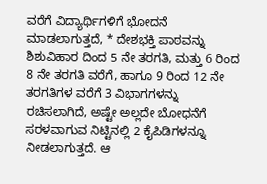ವರೆಗೆ ವಿದ್ಯಾರ್ಥಿಗಳಿಗೆ ಭೋದನೆ ಮಾಡಲಾಗುತ್ತದೆ, * ದೇಶಭಕ್ತಿ ಪಾಠವನ್ನು ಶಿಶುವಿಹಾರ ದಿಂದ 5 ನೇ ತರಗತಿ, ಮತ್ತು 6 ರಿಂದ 8 ನೇ ತರಗತಿ ವರೆಗೆ, ಹಾಗೂ 9 ರಿಂದ 12 ನೇ ತರಗತಿಗಳ ವರೆಗೆ 3 ವಿಭಾಗಗಳನ್ನು ರಚಿಸಲಾಗಿದೆ, ಅಷ್ಟೇ ಅಲ್ಲದೇ ಬೋಧನೆಗೆ ಸರಳವಾಗುವ ನಿಟ್ಟಿನಲ್ಲಿ 2 ಕೈಪಿಡಿಗಳನ್ನೂ ನೀಡಲಾಗುತ್ತದೆ. ಆ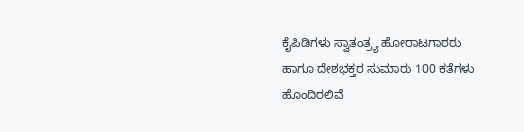ಕೈಪಿಡಿಗಳು ಸ್ವಾತಂತ್ರ್ಯ ಹೋರಾಟಗಾರರು ಹಾಗೂ ದೇಶಭಕ್ತರ ಸುಮಾರು 100 ಕತೆಗಳು ಹೊಂದಿರಲಿವೆ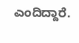ಎಂದಿದ್ದಾರೆ.